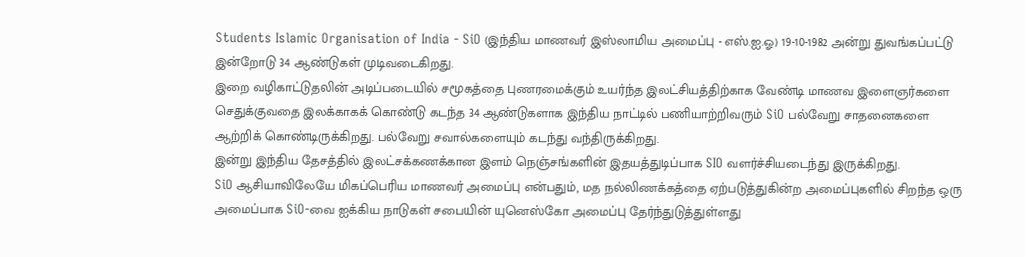Students Islamic Organisation of India - SiO (இந்திய மாணவர் இஸ்லாமிய அமைப்பு - எஸ்.ஐ.ஓ) 19-10-1982 அன்று துவங்கப்பட்டு இன்றோடு 34 ஆண்டுகள் முடிவடைகிறது.
இறை வழிகாட்டுதலின் அடிப்படையில் சமூகத்தை புணரமைக்கும் உயர்ந்த இலட்சியத்திற்காக வேண்டி மாணவ இளைஞர்களை செதுக்குவதை இலக்காகக் கொண்டு கடந்த 34 ஆண்டுகளாக இந்திய நாட்டில் பணியாற்றிவரும் SiO பல்வேறு சாதனைகளை ஆற்றிக் கொண்டிருக்கிறது. பல்வேறு சவால்களையும் கடந்து வந்திருக்கிறது.
இன்று இந்திய தேசத்தில் இலட்சக்கணக்கான இளம் நெஞ்சங்களின் இதயத்துடிப்பாக SIO வளர்ச்சியடைந்து இருக்கிறது.
SiO ஆசியாவிலேயே மிகப்பெரிய மாணவர் அமைப்பு என்பதும், மத நல்லிணக்கத்தை ஏற்படுத்துகின்ற அமைப்புகளில் சிறந்த ஒரு அமைப்பாக SiO-வை ஐக்கிய நாடுகள் சபையின் யுனெஸ்கோ அமைப்பு தேர்ந்துடுத்துள்ளது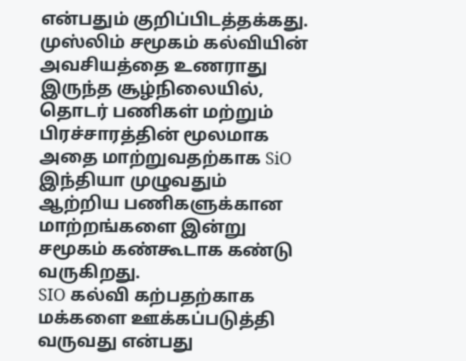என்பதும் குறிப்பிடத்தக்கது.
முஸ்லிம் சமூகம் கல்வியின் அவசியத்தை உணராது இருந்த சூழ்நிலையில், தொடர் பணிகள் மற்றும் பிரச்சாரத்தின் மூலமாக அதை மாற்றுவதற்காக SiO இந்தியா முழுவதும் ஆற்றிய பணிகளுக்கான மாற்றங்களை இன்று சமூகம் கண்கூடாக கண்டு வருகிறது.
SIO கல்வி கற்பதற்காக மக்களை ஊக்கப்படுத்தி வருவது என்பது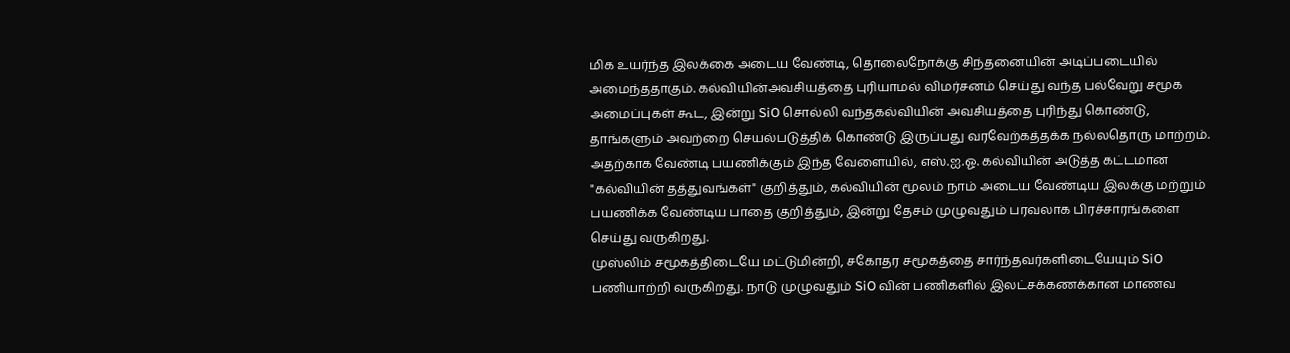மிக உயர்ந்த இலக்கை அடைய வேண்டி, தொலைநோக்கு சிந்தனையின் அடிப்படையில் அமைந்ததாகும். கல்வியின்அவசியத்தை புரியாமல் விமர்சனம் செய்து வந்த பல்வேறு சமூக அமைப்புகள் கூட, இன்று SiO சொல்லி வந்தகல்வியின் அவசியத்தை புரிந்து கொண்டு, தாங்களும் அவற்றை செயல்படுத்திக் கொண்டு இருப்பது வரவேற்கத்தக்க நல்லதொரு மாற்றம்.
அதற்காக வேண்டி பயணிக்கும் இந்த வேளையில், எஸ்.ஐ.ஓ. கல்வியின் அடுத்த கட்டமான "கல்வியின் தத்துவங்கள்" குறித்தும், கல்வியின் மூலம் நாம் அடைய வேண்டிய இலக்கு மற்றும் பயணிக்க வேண்டிய பாதை குறித்தும், இன்று தேசம் முழுவதும் பரவலாக பிரச்சாரங்களை செய்து வருகிறது.
முஸ்லிம் சமூகத்திடையே மட்டுமின்றி, சகோதர சமூகத்தை சார்ந்தவர்களிடையேயும் SiO பணியாற்றி வருகிறது. நாடு முழுவதும் SiO வின் பணிகளில் இலட்சக்கணக்கான மாணவ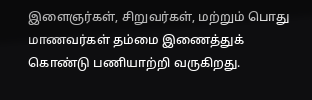இளைஞர்கள், சிறுவர்கள், மற்றும் பொது மாணவர்கள் தம்மை இணைத்துக் கொண்டு பணியாற்றி வருகிறது.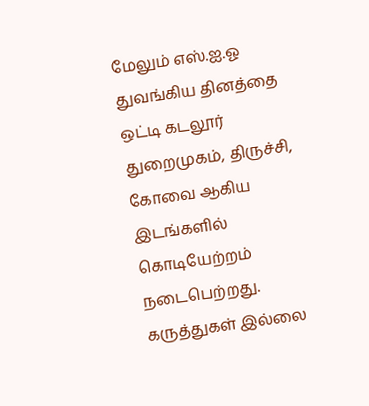மேலும் எஸ்.ஐ.ஓ துவங்கிய தினத்தை ஒட்டி கடலூர் துறைமுகம், திருச்சி, கோவை ஆகிய இடங்களில் கொடியேற்றம் நடைபெற்றது.
கருத்துகள் இல்லை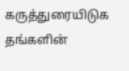கருத்துரையிடுக
தங்களின்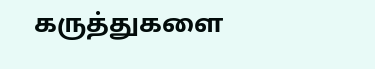கருத்துகளை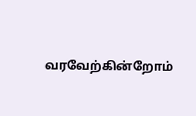வரவேற்கின்றோம்